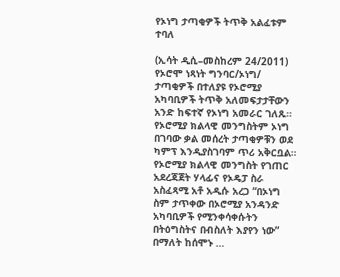የኦነግ ታጣቂዎች ትጥቅ አልፈቱም ተባለ

(ኢሳት ዲሲ–መስከረም 24/2011) የኦሮሞ ነጻነት ግንባር/ኦነግ/ ታጣቂዎች በተለያዩ የኦሮሚያ አካባቢዎች ትጥቅ አለመፍታታቸውን አንድ ከፍተኛ የኦነግ አመራር ገለጹ። የኦሮሚያ ክልላዊ መንግስትም ኦነግ በገባው ቃል መሰረት ታጣቂዎቹን ወደ ካምፕ እንዲያስገባም ጥሪ አቅርቧል። የኦሮሚያ ክልላዊ መንግስት የገጠር አደረጃጀት ሃላፊና የኦዴፓ ስራ አስፈጻሚ አቶ አዲሱ አረጋ “በኦነግ ስም ታጥቀው በኦሮሚያ አንዳንድ አካባቢዎች የሚንቀሳቀሱትን በትዕግስትና በብስለት እያየን ነው” በማለት ከሰሞኑ …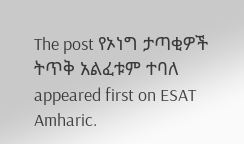The post የኦነግ ታጣቂዎች ትጥቅ አልፈቱም ተባለ appeared first on ESAT Amharic.